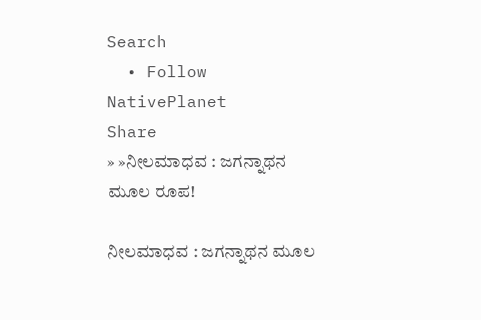Search
  • Follow NativePlanet
Share
» »ನೀಲಮಾಧವ : ಜಗನ್ನಾಥನ ಮೂಲ ರೂಪ!

ನೀಲಮಾಧವ : ಜಗನ್ನಾಥನ ಮೂಲ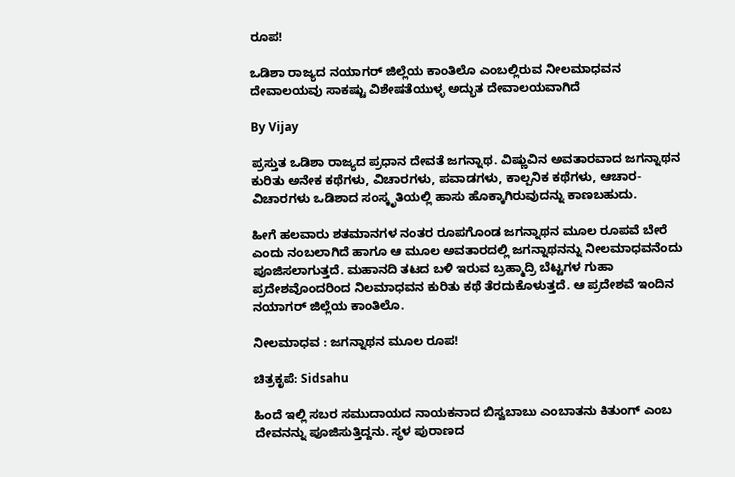ರೂಪ!

ಒಡಿಶಾ ರಾಜ್ಯದ ನಯಾಗರ್ ಜಿಲ್ಲೆಯ ಕಾಂತಿಲೊ ಎಂಬಲ್ಲಿರುವ ನೀಲಮಾಧವನ ದೇವಾಲಯವು ಸಾಕಷ್ಟು ವಿಶೇಷತೆಯುಳ್ಳ ಅದ್ಭುತ ದೇವಾಲಯವಾಗಿದೆ

By Vijay

ಪ್ರಸ್ತುತ ಒಡಿಶಾ ರಾಜ್ಯದ ಪ್ರಧಾನ ದೇವತೆ ಜಗನ್ನಾಥ. ವಿಷ್ಣುವಿನ ಅವತಾರವಾದ ಜಗನ್ನಾಥನ ಕುರಿತು ಅನೇಕ ಕಥೆಗಳು, ವಿಚಾರಗಳು, ಪವಾಡಗಳು, ಕಾಲ್ಪನಿಕ ಕಥೆಗಳು, ಆಚಾರ-ವಿಚಾರಗಳು ಒಡಿಶಾದ ಸಂಸ್ಕೃತಿಯಲ್ಲಿ ಹಾಸು ಹೊಕ್ಕಾಗಿರುವುದನ್ನು ಕಾಣಬಹುದು.

ಹೀಗೆ ಹಲವಾರು ಶತಮಾನಗಳ ನಂತರ ರೂಪಗೊಂಡ ಜಗನ್ನಾಥನ ಮೂಲ ರೂಪವೆ ಬೇರೆ ಎಂದು ನಂಬಲಾಗಿದೆ ಹಾಗೂ ಆ ಮೂಲ ಅವತಾರದಲ್ಲಿ ಜಗನ್ನಾಥನನ್ನು ನೀಲಮಾಧವನೆಂದು ಪೂಜಿಸಲಾಗುತ್ತದೆ. ಮಹಾನದಿ ತಟದ ಬಳಿ ಇರುವ ಬ್ರಹ್ಮಾದ್ರಿ ಬೆಟ್ಟಗಳ ಗುಹಾ ಪ್ರದೇಶವೊಂದರಿಂದ ನಿಲಮಾಧವನ ಕುರಿತು ಕಥೆ ತೆರದುಕೊಳುತ್ತದೆ. ಆ ಪ್ರದೇಶವೆ ಇಂದಿನ ನಯಾಗರ್ ಜಿಲ್ಲೆಯ ಕಾಂತಿಲೊ.

ನೀಲಮಾಧವ : ಜಗನ್ನಾಥನ ಮೂಲ ರೂಪ!

ಚಿತ್ರಕೃಪೆ: Sidsahu

ಹಿಂದೆ ಇಲ್ಲಿ ಸಬರ ಸಮುದಾಯದ ನಾಯಕನಾದ ಬಿಸ್ವಬಾಬು ಎಂಬಾತನು ಕಿತುಂಗ್ ಎಂಬ ದೇವನನ್ನು ಪೂಜಿಸುತ್ತಿದ್ದನು. ಸ್ಥಳ ಪುರಾಣದ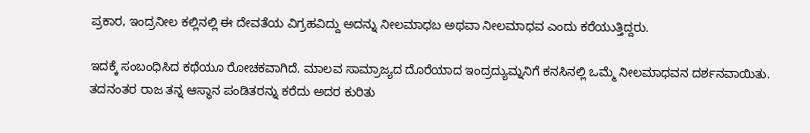ಪ್ರಕಾರ, ಇಂದ್ರನೀಲ ಕಲ್ಲಿನಲ್ಲಿ ಈ ದೇವತೆಯ ವಿಗ್ರಹವಿದ್ದು ಅದನ್ನು ನೀಲಮಾಧಬ ಅಥವಾ ನೀಲಮಾಧವ ಎಂದು ಕರೆಯುತ್ತಿದ್ದರು.

ಇದಕ್ಕೆ ಸಂಬಂಧಿಸಿದ ಕಥೆಯೂ ರೋಚಕವಾಗಿದೆ. ಮಾಲವ ಸಾಮ್ರಾಜ್ಯದ ದೊರೆಯಾದ ಇಂದ್ರದ್ಯುಮ್ನನಿಗೆ ಕನಸಿನಲ್ಲಿ ಒಮ್ಮೆ ನೀಲಮಾಧವನ ದರ್ಶನವಾಯಿತು. ತದನಂತರ ರಾಜ ತನ್ನ ಆಸ್ಥಾನ ಪಂಡಿತರನ್ನು ಕರೆದು ಅದರ ಕುರಿತು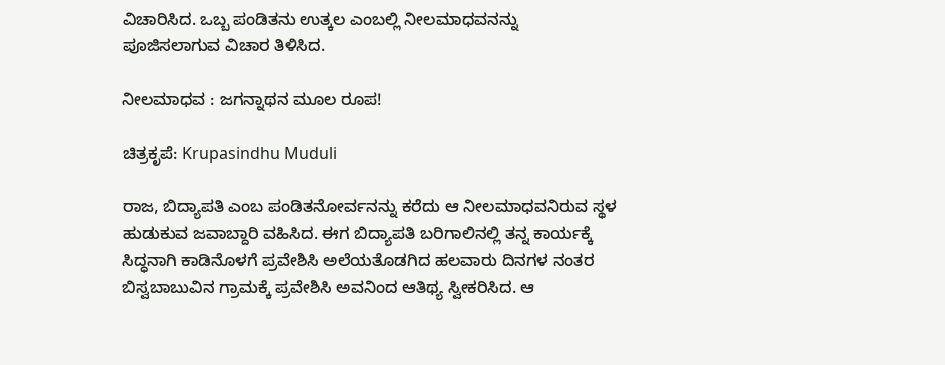ವಿಚಾರಿಸಿದ. ಒಬ್ಬ ಪಂಡಿತನು ಉತ್ಕಲ ಎಂಬಲ್ಲಿ ನೀಲಮಾಧವನನ್ನು ಪೂಜಿಸಲಾಗುವ ವಿಚಾರ ತಿಳಿಸಿದ.

ನೀಲಮಾಧವ : ಜಗನ್ನಾಥನ ಮೂಲ ರೂಪ!

ಚಿತ್ರಕೃಪೆ: Krupasindhu Muduli

ರಾಜ, ಬಿದ್ಯಾಪತಿ ಎಂಬ ಪಂಡಿತನೋರ್ವನನ್ನು ಕರೆದು ಆ ನೀಲಮಾಧವನಿರುವ ಸ್ಥಳ ಹುಡುಕುವ ಜವಾಬ್ದಾರಿ ವಹಿಸಿದ. ಈಗ ಬಿದ್ಯಾಪತಿ ಬರಿಗಾಲಿನಲ್ಲಿ ತನ್ನ ಕಾರ್ಯಕ್ಕೆ ಸಿದ್ಧನಾಗಿ ಕಾಡಿನೊಳಗೆ ಪ್ರವೇಶಿಸಿ ಅಲೆಯತೊಡಗಿದ ಹಲವಾರು ದಿನಗಳ ನಂತರ ಬಿಸ್ವಬಾಬುವಿನ ಗ್ರಾಮಕ್ಕೆ ಪ್ರವೇಶಿಸಿ ಅವನಿಂದ ಆತಿಥ್ಯ ಸ್ವೀಕರಿಸಿದ. ಆ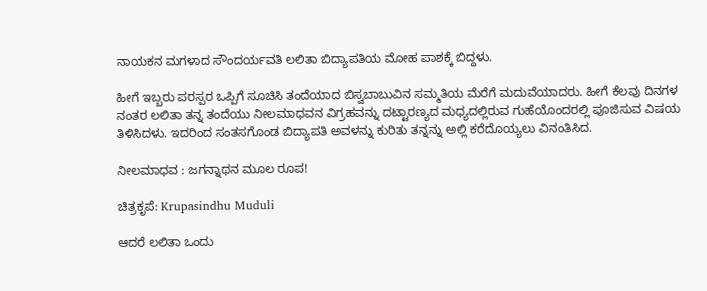ನಾಯಕನ ಮಗಳಾದ ಸೌಂದರ್ಯವತಿ ಲಲಿತಾ ಬಿದ್ಯಾಪತಿಯ ಮೋಹ ಪಾಶಕ್ಕೆ ಬಿದ್ದಳು.

ಹೀಗೆ ಇಬ್ಬರು ಪರಸ್ಪರ ಒಪ್ಪಿಗೆ ಸೂಚಿಸಿ ತಂದೆಯಾದ ಬಿಸ್ವಬಾಬುವಿನ ಸಮ್ಮತಿಯ ಮೆರೆಗೆ ಮದುವೆಯಾದರು. ಹೀಗೆ ಕೆಲವು ದಿನಗಳ ನಂತರ ಲಲಿತಾ ತನ್ನ ತಂದೆಯು ನೀಲಮಾಧವನ ವಿಗ್ರಹವನ್ನು ದಟ್ಟಾರಣ್ಯದ ಮಧ್ಯದಲ್ಲಿರುವ ಗುಹೆಯೊಂದರಲ್ಲಿ ಪೂಜಿಸುವ ವಿಷಯ ತಿಳಿಸಿದಳು. ಇದರಿಂದ ಸಂತಸಗೊಂಡ ಬಿದ್ಯಾಪತಿ ಅವಳನ್ನು ಕುರಿತು ತನ್ನನ್ನು ಅಲ್ಲಿ ಕರೆದೊಯ್ಯಲು ವಿನಂತಿಸಿದ.

ನೀಲಮಾಧವ : ಜಗನ್ನಾಥನ ಮೂಲ ರೂಪ!

ಚಿತ್ರಕೃಪೆ: Krupasindhu Muduli

ಆದರೆ ಲಲಿತಾ ಒಂದು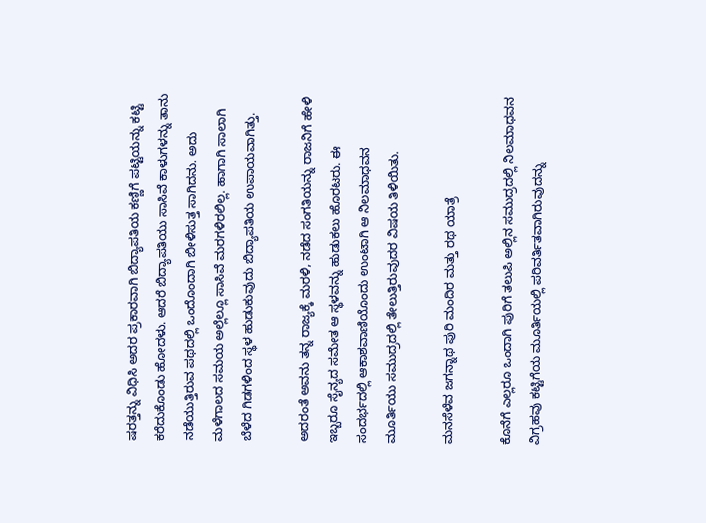ಷರತ್ತನ್ನು ವಿಧಿಸಿ ಅದರ ಪ್ರಕಾರವಾಗಿ ಬಿದ್ಯಾಪತಿಯ ಕಣ್ಣಿಗೆ ಪಟ್ಟಿಯನ್ನು ಕಟ್ಟಿ ಕರೆದುಕೊಂಡು ಹೋದಳು. ಆದರೆ ಬಿದ್ಯಾಪತಿಯು ಸಾಸಿವೆ ಕಾಳುಗಳನ್ನು ತಾನು ನಡೆಯುತ್ತಿರುವ ಪಥದಲ್ಲಿ ಒಂದೊಂದಾಗಿ ಬೀಳಿಸುತ್ತ ಸಾಗಿದನು. ಅದು ಮಳೆಗಾಲದ ಸಮಯ ಅಲ್ಲೆಲ್ಲೂ ಸಾಸಿವೆ ಮರಗಳಿರಲಿಲ್ಲ. ಹಾಗಾಗಿ ಸಾಲಾಗಿ ಬೆಳೆದ ಗಿಡಗಳಿಂದ ಸ್ಥಳ ಹುಡುಕುವುದು ಬಿದ್ಯಾಪತಿಯ ಉಪಾಯವಾಗಿತ್ತು.

ಅದರಂತೆ ಅವನು ತನ್ನ ರಾಜ್ಯಕ್ಕೆ ಮರಳಿ, ನಡೆದ ಸಂಗತಿಯನ್ನು ರಾಜನಿಗೆ ಹೇಳಿ ಇಬ್ಬರೂ ಸೈನ್ಯದ ಸಮೇತ ಆ ಸ್ಥಳವನ್ನು ಹುಡುಕಲು ಹೊರಟರು. ಈ ಸಂದರ್ಭದಲ್ಲಿ ಆಕಾಶವಾಣಿಯೊಂದು ಉಂಟಾಗಿ ಆ ನಿಲಮಾಧವನ ಮೂರ್ತಿಯು ಸಮುದ್ರದಲ್ಲಿ ತೇಲುತ್ತಿರುವುದರ ವಿಷಯ ತಿಳಿಯಿತು.

ಮನಸೆಳೆವ ಜಗನ್ನಾಥ ಪುರಿ ಮಂದಿರ ಮತ್ತು ರಥ ಯಾತ್ರೆ

ಕೊನೆಗೆ ಎಲ್ಲರೂ ಒಂದಾಗಿ ಪುರಿಗೆ ತಲುಪಿ ಅಲ್ಲಿನ ಸಮುದ್ರದಲ್ಲಿ ನಿಲಮಾಧವನ ವಿಗ್ರಹವು ಕಟ್ಟಿಗೆಯ ಮೂರ್ತಿಯಲ್ಲಿ ಪರಿವರ್ತಿತವಾಗಿರುವುದನ್ನು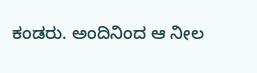ಕಂಡರು. ಅಂದಿನಿಂದ ಆ ನೀಲ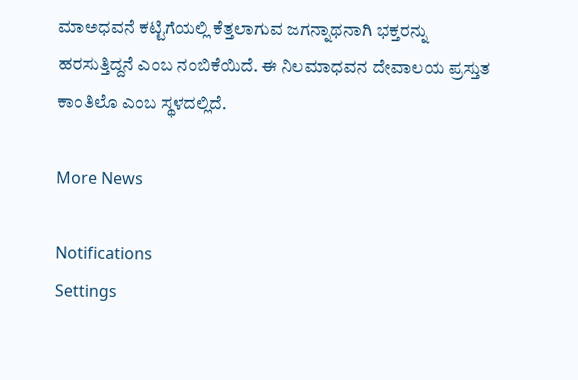ಮಾಅಧವನೆ ಕಟ್ಟಿಗೆಯಲ್ಲಿ ಕೆತ್ತಲಾಗುವ ಜಗನ್ನಾಥನಾಗಿ ಭಕ್ತರನ್ನು ಹರಸುತ್ತಿದ್ದನೆ ಎಂಬ ನಂಬಿಕೆಯಿದೆ. ಈ ನಿಲಮಾಧವನ ದೇವಾಲಯ ಪ್ರಸ್ತುತ ಕಾಂತಿಲೊ ಎಂಬ ಸ್ಥಳದಲ್ಲಿದೆ.

More News

Notifications
Settings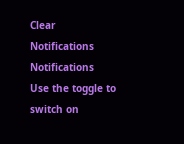Clear Notifications
Notifications
Use the toggle to switch on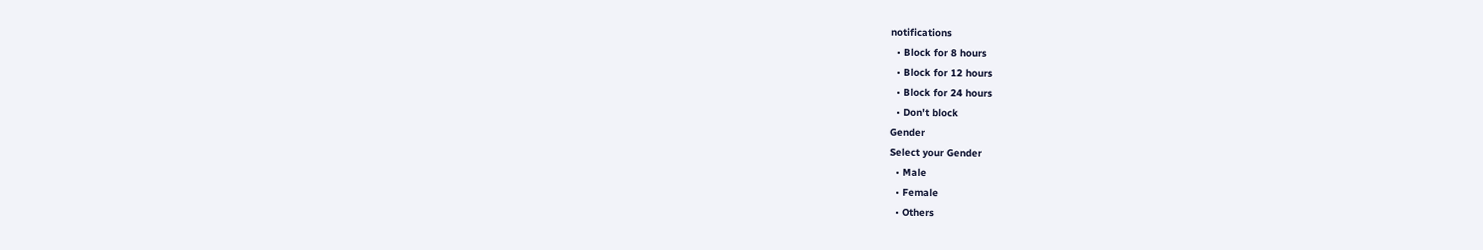notifications
  • Block for 8 hours
  • Block for 12 hours
  • Block for 24 hours
  • Don't block
Gender
Select your Gender
  • Male
  • Female
  • Others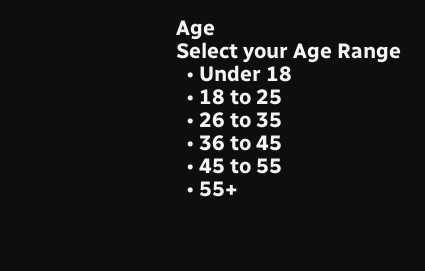Age
Select your Age Range
  • Under 18
  • 18 to 25
  • 26 to 35
  • 36 to 45
  • 45 to 55
  • 55+